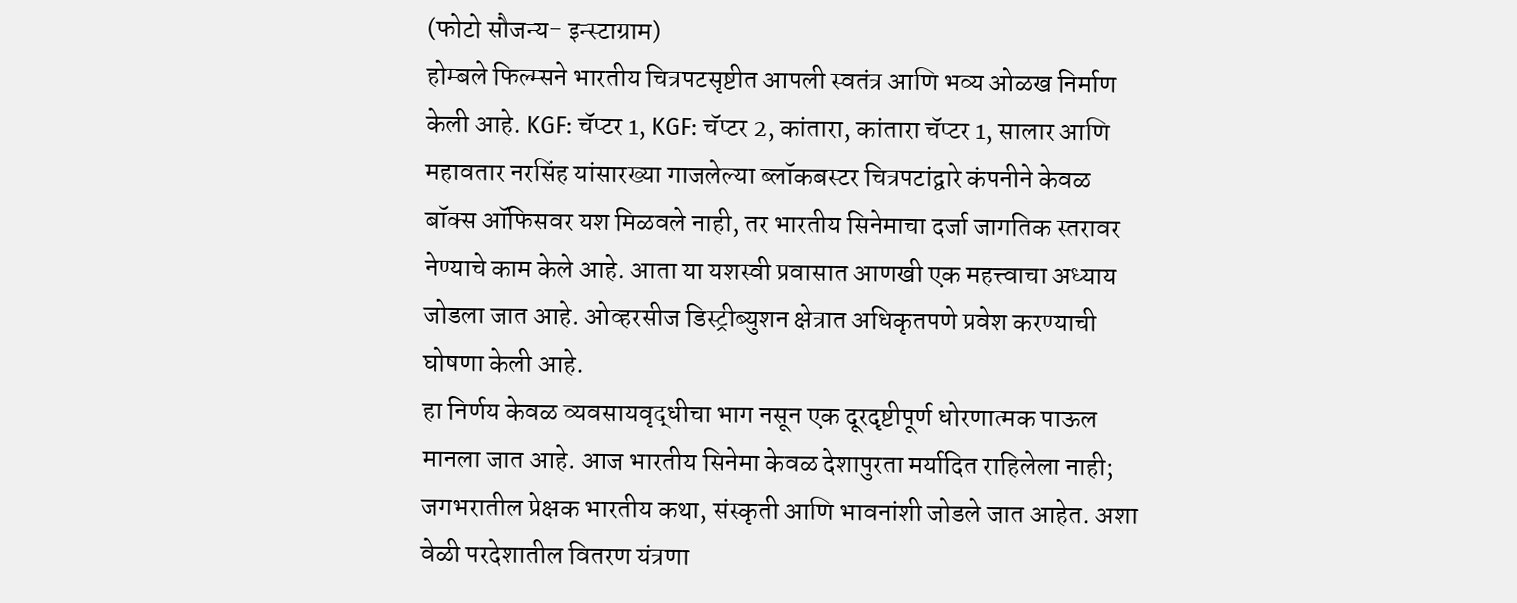(फोटो सौजन्य- इन्स्टाग्राम)
होम्बले फिल्म्सने भारतीय चित्रपटसृष्टीत आपली स्वतंत्र आणि भव्य ओळख निर्माण केली आहे. KGF: चॅप्टर 1, KGF: चॅप्टर 2, कांतारा, कांतारा चॅप्टर 1, सालार आणि महावतार नरसिंह यांसारख्या गाजलेल्या ब्लॉकबस्टर चित्रपटांद्वारे कंपनीने केवळ बॉक्स ऑफिसवर यश मिळवले नाही, तर भारतीय सिनेमाचा दर्जा जागतिक स्तरावर नेण्याचे काम केले आहे. आता या यशस्वी प्रवासात आणखी एक महत्त्वाचा अध्याय जोडला जात आहे. ओव्हरसीज डिस्ट्रीब्युशन क्षेत्रात अधिकृतपणे प्रवेश करण्याची घोषणा केली आहे.
हा निर्णय केवळ व्यवसायवृद्धीचा भाग नसून एक दूरदृष्टीपूर्ण धोरणात्मक पाऊल मानला जात आहे. आज भारतीय सिनेमा केवळ देशापुरता मर्यादित राहिलेला नाही; जगभरातील प्रेक्षक भारतीय कथा, संस्कृती आणि भावनांशी जोडले जात आहेत. अशा वेळी परदेशातील वितरण यंत्रणा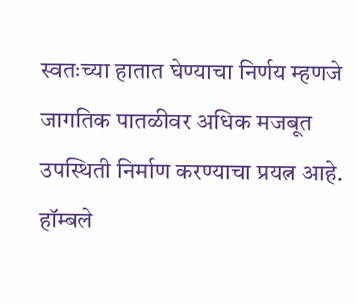स्वतःच्या हातात घेण्याचा निर्णय म्हणजे जागतिक पातळीवर अधिक मजबूत उपस्थिती निर्माण करण्याचा प्रयत्न आहे.
हॉम्बले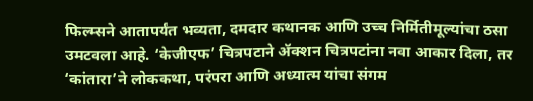फिल्म्सने आतापर्यंत भव्यता, दमदार कथानक आणि उच्च निर्मितीमूल्यांचा ठसा उमटवला आहे. ‘केजीएफ’ चित्रपटाने ॲक्शन चित्रपटांना नवा आकार दिला, तर ‘कांतारा’ने लोककथा, परंपरा आणि अध्यात्म यांचा संगम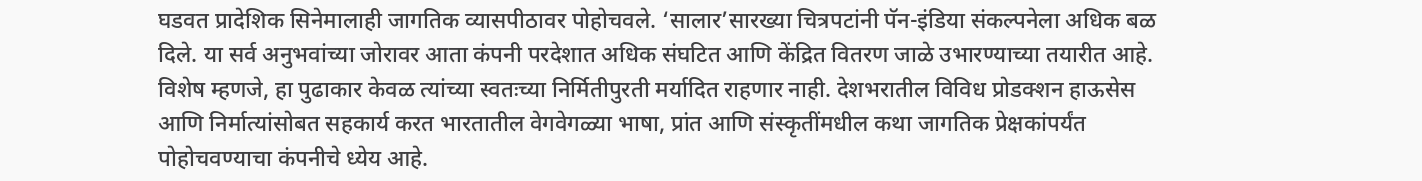घडवत प्रादेशिक सिनेमालाही जागतिक व्यासपीठावर पोहोचवले. ‘सालार’सारख्या चित्रपटांनी पॅन-इंडिया संकल्पनेला अधिक बळ दिले. या सर्व अनुभवांच्या जोरावर आता कंपनी परदेशात अधिक संघटित आणि केंद्रित वितरण जाळे उभारण्याच्या तयारीत आहे.
विशेष म्हणजे, हा पुढाकार केवळ त्यांच्या स्वतःच्या निर्मितीपुरती मर्यादित राहणार नाही. देशभरातील विविध प्रोडक्शन हाऊसेस आणि निर्मात्यांसोबत सहकार्य करत भारतातील वेगवेगळ्या भाषा, प्रांत आणि संस्कृतींमधील कथा जागतिक प्रेक्षकांपर्यंत पोहोचवण्याचा कंपनीचे ध्येय आहे.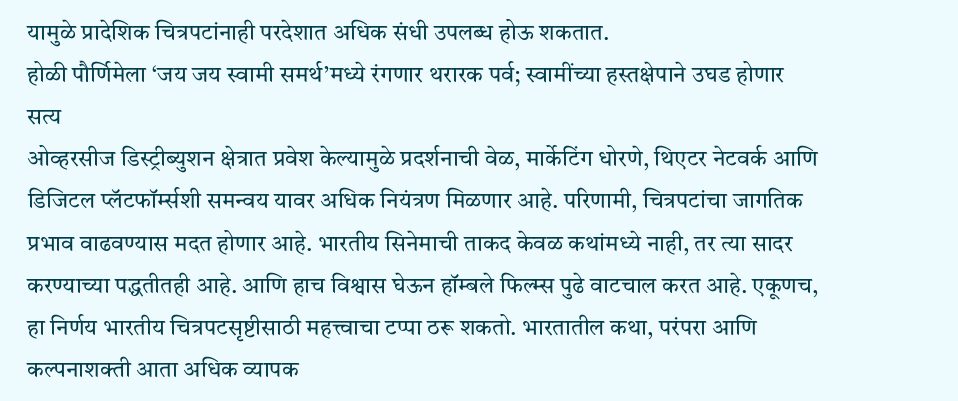यामुळे प्रादेशिक चित्रपटांनाही परदेशात अधिक संधी उपलब्ध होऊ शकतात.
होळी पौर्णिमेला ‘जय जय स्वामी समर्थ’मध्ये रंगणार थरारक पर्व; स्वामींच्या हस्तक्षेपाने उघड होणार सत्य
ओव्हरसीज डिस्ट्रीब्युशन क्षेत्रात प्रवेश केल्यामुळे प्रदर्शनाची वेळ, मार्केटिंग धोरणे, थिएटर नेटवर्क आणि डिजिटल प्लॅटफॉर्म्सशी समन्वय यावर अधिक नियंत्रण मिळणार आहे. परिणामी, चित्रपटांचा जागतिक प्रभाव वाढवण्यास मदत होणार आहे. भारतीय सिनेमाची ताकद केवळ कथांमध्ये नाही, तर त्या सादर करण्याच्या पद्धतीतही आहे. आणि हाच विश्वास घेऊन हॉम्बले फिल्म्स पुढे वाटचाल करत आहे. एकूणच, हा निर्णय भारतीय चित्रपटसृष्टीसाठी महत्त्वाचा टप्पा ठरू शकतो. भारतातील कथा, परंपरा आणि कल्पनाशक्ती आता अधिक व्यापक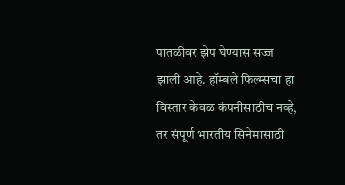पातळीवर झेप घेण्यास सज्ज झाली आहे. हॉम्बले फिल्म्सचा हा विस्तार केवळ कंपनीसाठीच नव्हे, तर संपूर्ण भारतीय सिनेमासाठी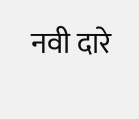नवी दारे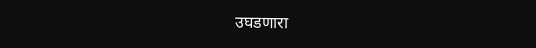उघडणारा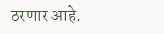ठरणार आहे.